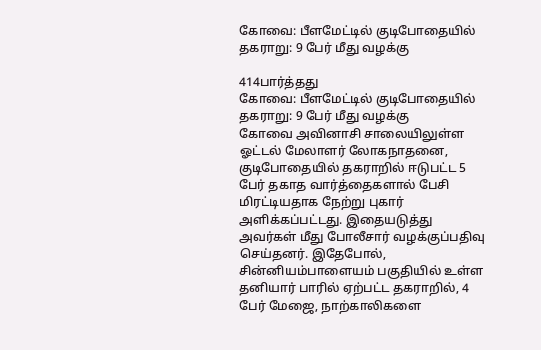கோவை: பீளமேட்டில் குடிபோதையில் தகராறு: 9 பேர் மீது வழக்கு

414பார்த்தது
கோவை: பீளமேட்டில் குடிபோதையில் தகராறு: 9 பேர் மீது வழக்கு
கோவை அவினாசி சாலையிலுள்ள ஓட்டல் மேலாளர் லோகநாதனை, குடிபோதையில் தகராறில் ஈடுபட்ட 5 பேர் தகாத வார்த்தைகளால் பேசி மிரட்டியதாக நேற்று புகார் அளிக்கப்பட்டது. இதையடுத்து அவர்கள் மீது போலீசார் வழக்குப்பதிவு செய்தனர். இதேபோல், சின்னியம்பாளையம் பகுதியில் உள்ள தனியார் பாரில் ஏற்பட்ட தகராறில், 4 பேர் மேஜை, நாற்காலிகளை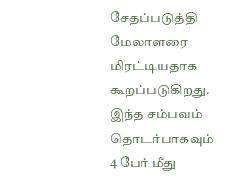சேதப்படுத்தி மேலாளரை மிரட்டியதாக கூறப்படுகிறது. இந்த சம்பவம் தொடர்பாகவும் 4 பேர் மீது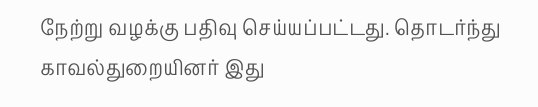நேற்று வழக்கு பதிவு செய்யப்பட்டது. தொடர்ந்து காவல்துறையினர் இது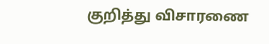குறித்து விசாரணை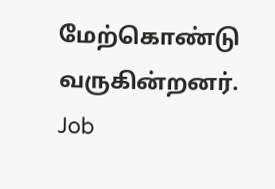மேற்கொண்டு வருகின்றனர்.
Job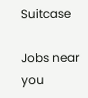Suitcase

Jobs near you